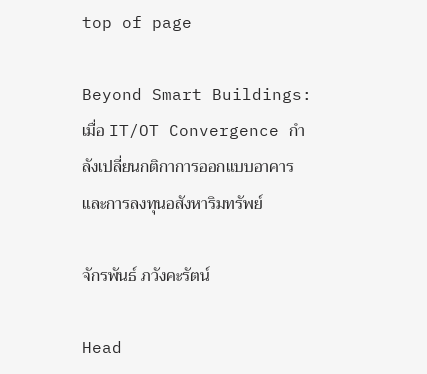top of page

Beyond Smart Buildings: เมื่อ IT/OT Convergence กำลังเปลี่ยนกติกาการออกแบบอาคารและการลงทุนอสังหาริมทรัพย์

จักรพันธ์ ภวังคะรัตน์

Head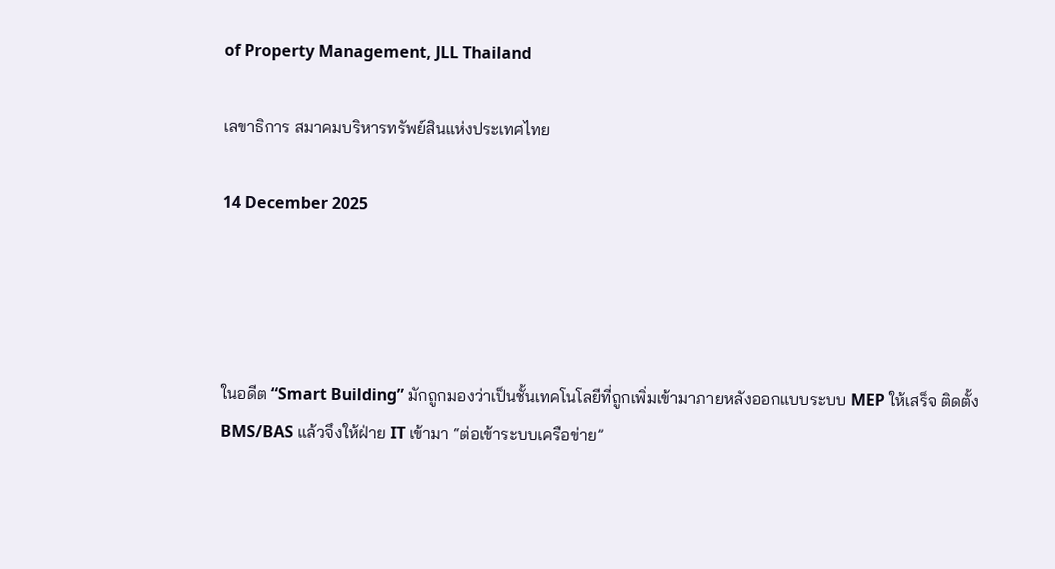of Property Management, JLL Thailand

เลขาธิการ สมาคมบริหารทรัพย์สินแห่งประเทศไทย

14 December 2025




ในอดีต “Smart Building” มักถูกมองว่าเป็นชั้นเทคโนโลยีที่ถูกเพิ่มเข้ามาภายหลังออกแบบระบบ MEP ให้เสร็จ ติดตั้ง BMS/BAS แล้วจึงให้ฝ่าย IT เข้ามา “ต่อเข้าระบบเครือข่าย”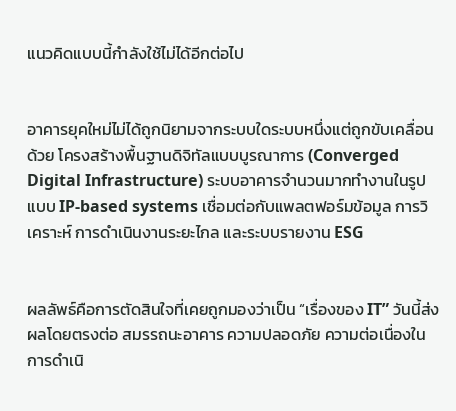แนวคิดแบบนี้กำลังใช้ไม่ได้อีกต่อไป


อาคารยุคใหม่ไม่ได้ถูกนิยามจากระบบใดระบบหนึ่งแต่ถูกขับเคลื่อนด้วย โครงสร้างพื้นฐานดิจิทัลแบบบูรณาการ (Converged Digital Infrastructure) ระบบอาคารจำนวนมากทำงานในรูปแบบ IP-based systems เชื่อมต่อกับแพลตฟอร์มข้อมูล การวิเคราะห์ การดำเนินงานระยะไกล และระบบรายงาน ESG


ผลลัพธ์คือการตัดสินใจที่เคยถูกมองว่าเป็น “เรื่องของ IT” วันนี้ส่งผลโดยตรงต่อ สมรรถนะอาคาร ความปลอดภัย ความต่อเนื่องในการดำเนิ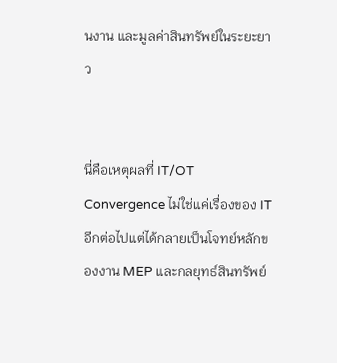นงาน และมูลค่าสินทรัพย์ในระยะยาว


นี่คือเหตุผลที่ IT/OT Convergence ไม่ใช่แค่เรื่องของ IT อีกต่อไปแต่ได้กลายเป็นโจทย์หลักของงาน MEP และกลยุทธ์สินทรัพย์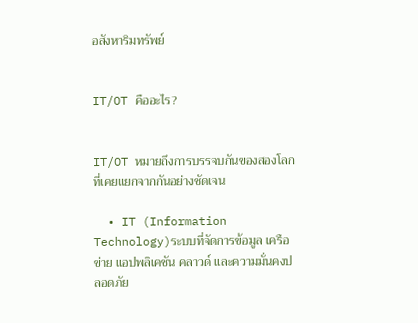อสังหาริมทรัพย์


IT/OT คืออะไร?


IT/OT หมายถึงการบรรจบกันของสองโลกที่เคยแยกจากกันอย่างชัดเจน

  • IT (Information Technology)ระบบที่จัดการข้อมูล เครือข่าย แอปพลิเคชัน คลาวด์ และความมั่นคงปลอดภัย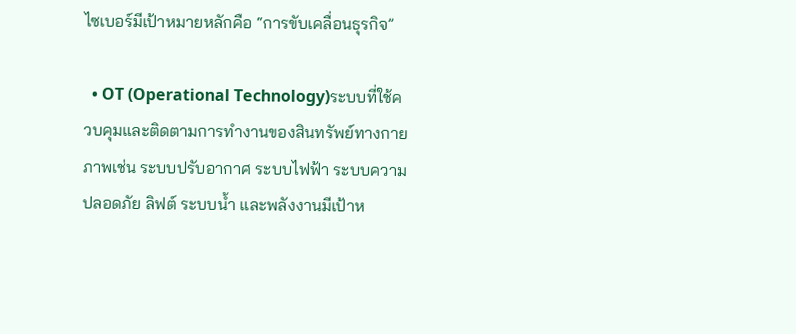ไซเบอร์มีเป้าหมายหลักคือ “การขับเคลื่อนธุรกิจ”

  • OT (Operational Technology)ระบบที่ใช้ควบคุมและติดตามการทำงานของสินทรัพย์ทางกายภาพเช่น ระบบปรับอากาศ ระบบไฟฟ้า ระบบความปลอดภัย ลิฟต์ ระบบน้ำ และพลังงานมีเป้าห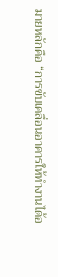มายหลักคือ “การขับเคลื่อนอาคารให้ทำงานได้อ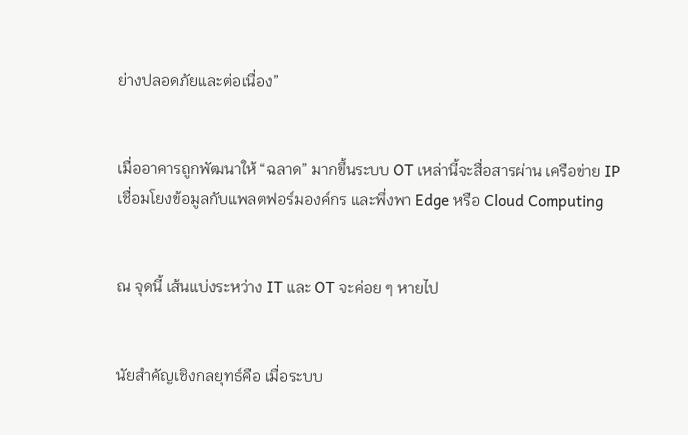ย่างปลอดภัยและต่อเนื่อง”


เมื่ออาคารถูกพัฒนาให้ “ฉลาด” มากขึ้นระบบ OT เหล่านี้จะสื่อสารผ่าน เครือข่าย IPเชื่อมโยงข้อมูลกับแพลตฟอร์มองค์กร และพึ่งพา Edge หรือ Cloud Computing


ณ จุดนี้ เส้นแบ่งระหว่าง IT และ OT จะค่อย ๆ หายไป


นัยสำคัญเชิงกลยุทธ์คือ เมื่อระบบ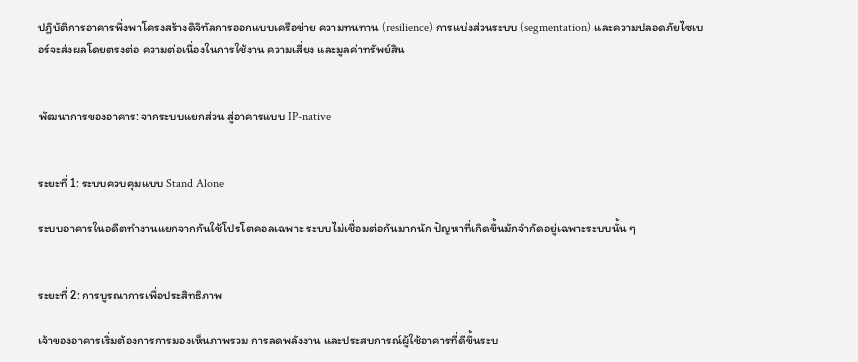ปฏิบัติการอาคารพึ่งพาโครงสร้างดิจิทัลการออกแบบเครือข่าย ความทนทาน (resilience) การแบ่งส่วนระบบ (segmentation) และความปลอดภัยไซเบอร์จะส่งผลโดยตรงต่อ ความต่อเนื่องในการใช้งาน ความเสี่ยง และมูลค่าทรัพย์สิน


พัฒนาการของอาคาร: จากระบบแยกส่วน สู่อาคารแบบ IP-native


ระยะที่ 1: ระบบควบคุมแบบ Stand Alone

ระบบอาคารในอดีตทำงานแยกจากกันใช้โปรโตคอลเฉพาะ ระบบไม่เชื่อมต่อกันมากนัก ปัญหาที่เกิดขึ้นมักจำกัดอยู่เฉพาะระบบนั้น ๆ


ระยะที่ 2: การบูรณาการเพื่อประสิทธิภาพ

เจ้าของอาคารเริ่มต้องการการมองเห็นภาพรวม การลดพลังงาน และประสบการณ์ผู้ใช้อาคารที่ดีขึ้นระบ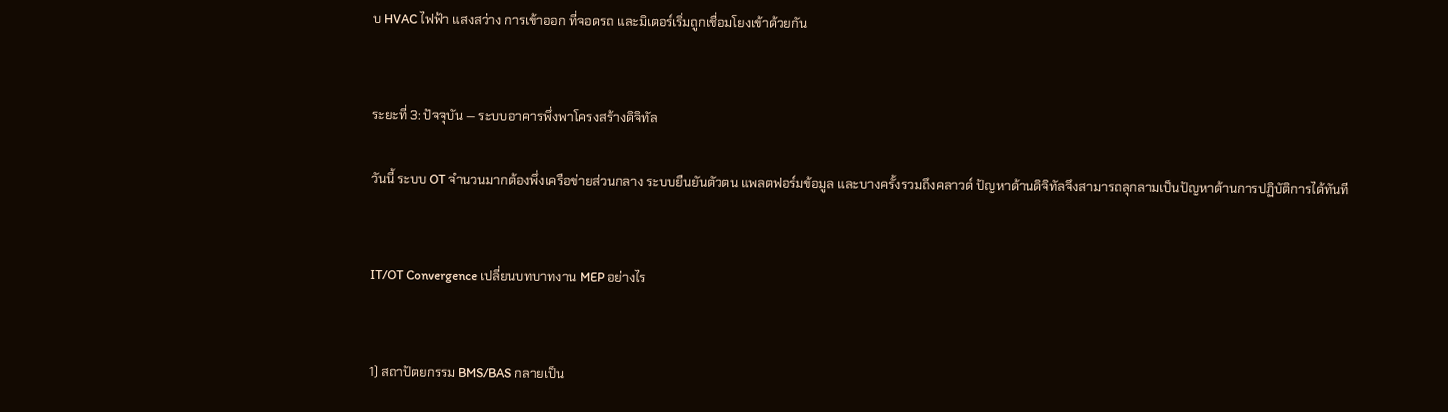บ HVAC ไฟฟ้า แสงสว่าง การเข้าออก ที่จอดรถ และมิเตอร์เริ่มถูกเชื่อมโยงเข้าด้วยกัน


ระยะที่ 3: ปัจจุบัน — ระบบอาคารพึ่งพาโครงสร้างดิจิทัล

วันนี้ ระบบ OT จำนวนมากต้องพึ่งเครือข่ายส่วนกลาง ระบบยืนยันตัวตน แพลตฟอร์มข้อมูล และบางครั้งรวมถึงคลาวด์ ปัญหาด้านดิจิทัลจึงสามารถลุกลามเป็นปัญหาด้านการปฏิบัติการได้ทันที


IT/OT Convergence เปลี่ยนบทบาทงาน MEP อย่างไร


1) สถาปัตยกรรม BMS/BAS กลายเป็น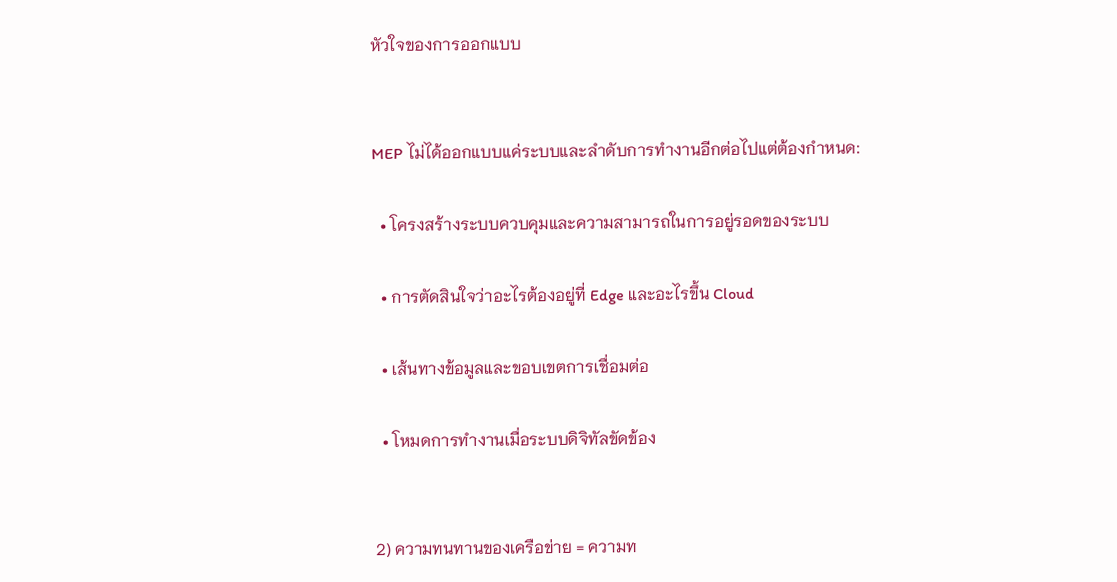หัวใจของการออกแบบ


MEP ไม่ได้ออกแบบแค่ระบบและลำดับการทำงานอีกต่อไปแต่ต้องกำหนด:

  • โครงสร้างระบบควบคุมและความสามารถในการอยู่รอดของระบบ

  • การตัดสินใจว่าอะไรต้องอยู่ที่ Edge และอะไรขึ้น Cloud

  • เส้นทางข้อมูลและขอบเขตการเชื่อมต่อ

  • โหมดการทำงานเมื่อระบบดิจิทัลขัดข้อง


2) ความทนทานของเครือข่าย = ความท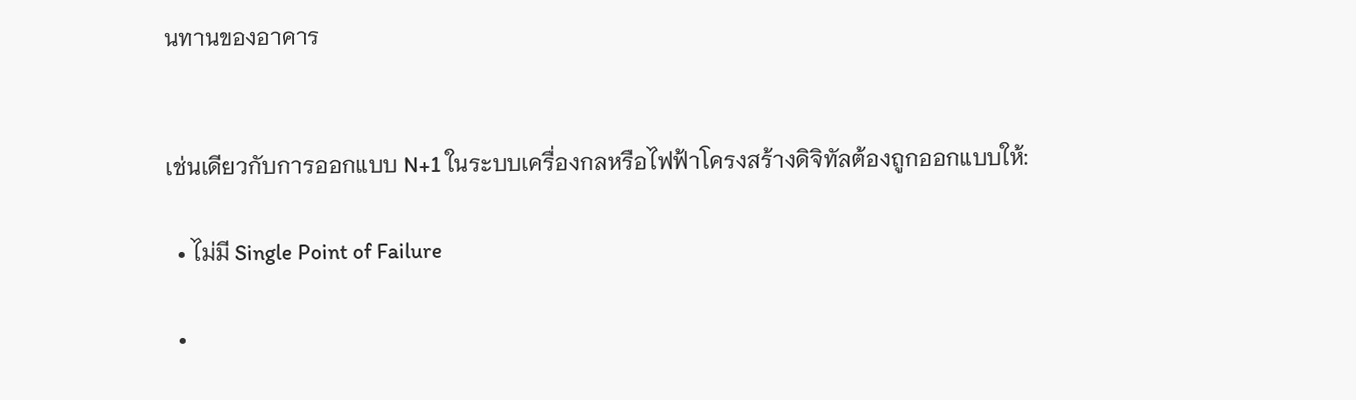นทานของอาคาร


เช่นเดียวกับการออกแบบ N+1 ในระบบเครื่องกลหรือไฟฟ้าโครงสร้างดิจิทัลต้องถูกออกแบบให้:

  • ไม่มี Single Point of Failure

  •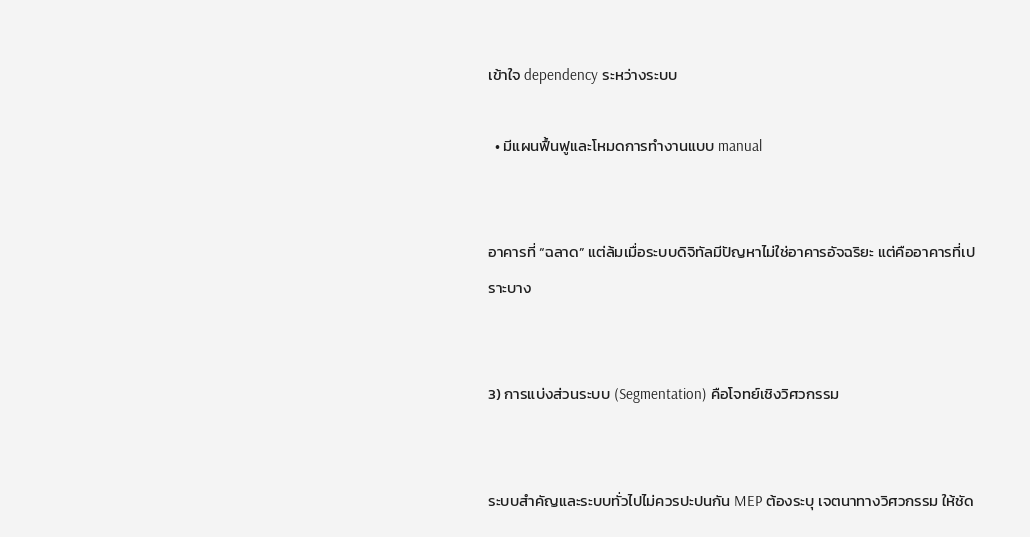เข้าใจ dependency ระหว่างระบบ

  • มีแผนฟื้นฟูและโหมดการทำงานแบบ manual


อาคารที่ “ฉลาด” แต่ล้มเมื่อระบบดิจิทัลมีปัญหาไม่ใช่อาคารอัจฉริยะ แต่คืออาคารที่เปราะบาง


3) การแบ่งส่วนระบบ (Segmentation) คือโจทย์เชิงวิศวกรรม


ระบบสำคัญและระบบทั่วไปไม่ควรปะปนกัน MEP ต้องระบุ เจตนาทางวิศวกรรม ให้ชัด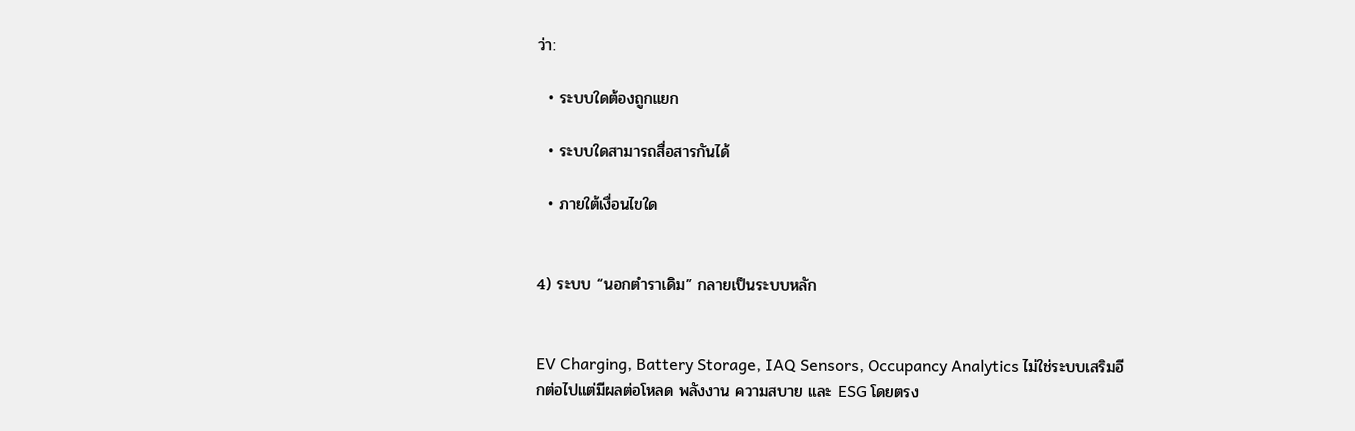ว่า:

  • ระบบใดต้องถูกแยก

  • ระบบใดสามารถสื่อสารกันได้

  • ภายใต้เงื่อนไขใด


4) ระบบ “นอกตำราเดิม” กลายเป็นระบบหลัก


EV Charging, Battery Storage, IAQ Sensors, Occupancy Analytics ไม่ใช่ระบบเสริมอีกต่อไปแต่มีผลต่อโหลด พลังงาน ความสบาย และ ESG โดยตรง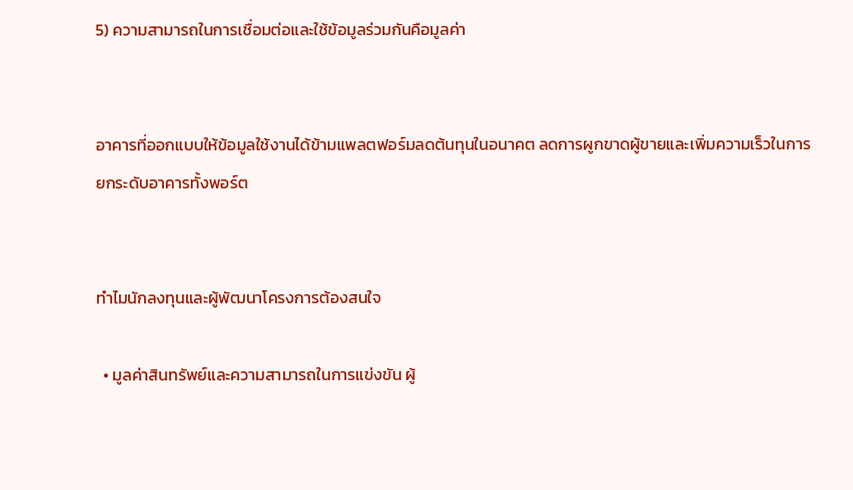5) ความสามารถในการเชื่อมต่อและใช้ข้อมูลร่วมกันคือมูลค่า


อาคารที่ออกแบบให้ข้อมูลใช้งานได้ข้ามแพลตฟอร์มลดต้นทุนในอนาคต ลดการผูกขาดผู้ขายและเพิ่มความเร็วในการยกระดับอาคารทั้งพอร์ต


ทำไมนักลงทุนและผู้พัฒนาโครงการต้องสนใจ

  • มูลค่าสินทรัพย์และความสามารถในการแข่งขัน ผู้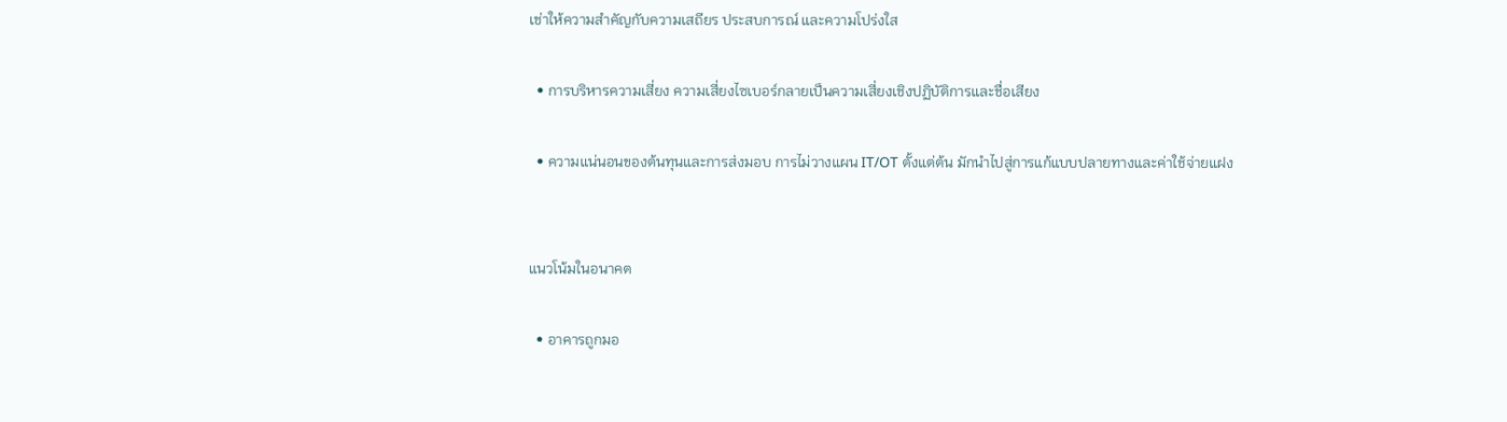เช่าให้ความสำคัญกับความเสถียร ประสบการณ์ และความโปร่งใส

  • การบริหารความเสี่ยง ความเสี่ยงไซเบอร์กลายเป็นความเสี่ยงเชิงปฏิบัติการและชื่อเสียง

  • ความแน่นอนของต้นทุนและการส่งมอบ การไม่วางแผน IT/OT ตั้งแต่ต้น มักนำไปสู่การแก้แบบปลายทางและค่าใช้จ่ายแฝง


แนวโน้มในอนาคต

  • อาคารถูกมอ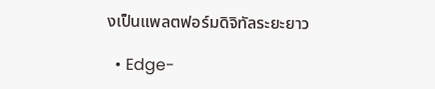งเป็นแพลตฟอร์มดิจิทัลระยะยาว

  • Edge-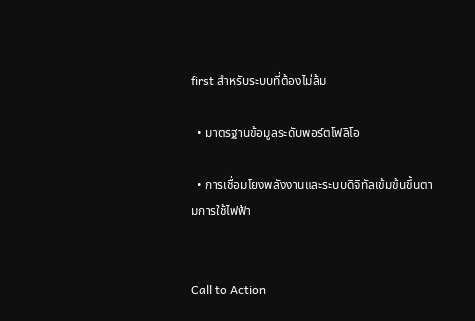first สำหรับระบบที่ต้องไม่ล้ม

  • มาตรฐานข้อมูลระดับพอร์ตโฟลิโอ

  • การเชื่อมโยงพลังงานและระบบดิจิทัลเข้มข้นขึ้นตามการใช้ไฟฟ้า


Call to Action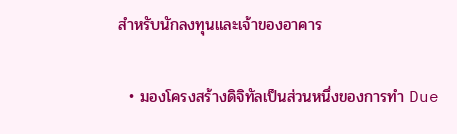สำหรับนักลงทุนและเจ้าของอาคาร

  • มองโครงสร้างดิจิทัลเป็นส่วนหนึ่งของการทำ Due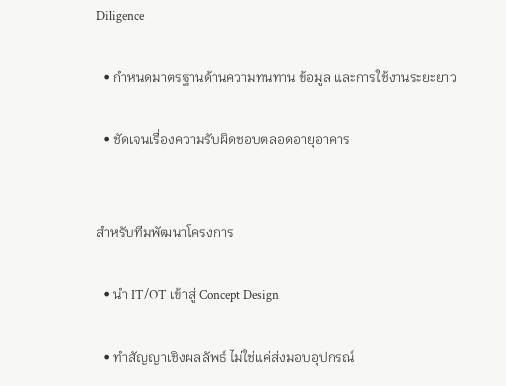Diligence

  • กำหนดมาตรฐานด้านความทนทาน ข้อมูล และการใช้งานระยะยาว

  • ชัดเจนเรื่องความรับผิดชอบตลอดอายุอาคาร


สำหรับทีมพัฒนาโครงการ

  • นำ IT/OT เข้าสู่ Concept Design

  • ทำสัญญาเชิงผลลัพธ์ ไม่ใช่แค่ส่งมอบอุปกรณ์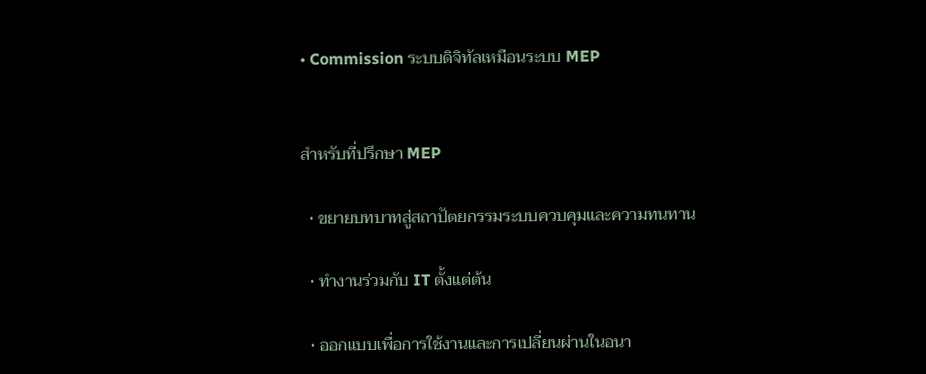• Commission ระบบดิจิทัลเหมือนระบบ MEP


สำหรับที่ปรึกษา MEP

  • ขยายบทบาทสู่สถาปัตยกรรมระบบควบคุมและความทนทาน

  • ทำงานร่วมกับ IT ตั้งแต่ต้น

  • ออกแบบเพื่อการใช้งานและการเปลี่ยนผ่านในอนา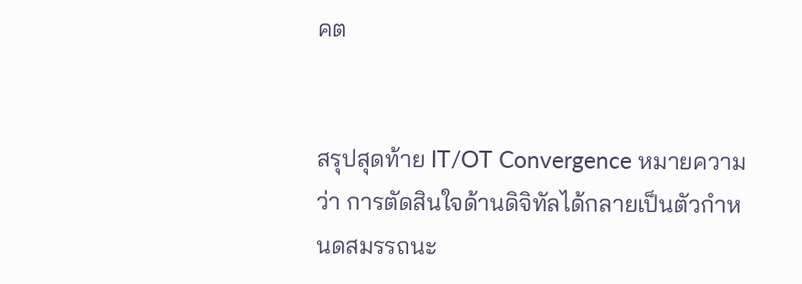คต


สรุปสุดท้าย IT/OT Convergence หมายความว่า การตัดสินใจด้านดิจิทัลได้กลายเป็นตัวกำหนดสมรรถนะ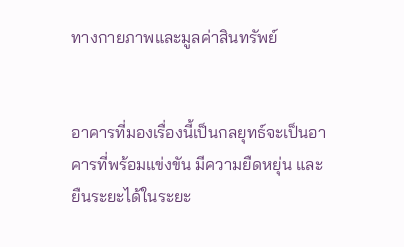ทางกายภาพและมูลค่าสินทรัพย์


อาคารที่มองเรื่องนี้เป็นกลยุทธ์จะเป็นอาคารที่พร้อมแข่งขัน มีความยืดหยุ่น และยืนระยะได้ในระยะ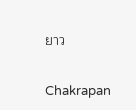ยาว

Chakrapan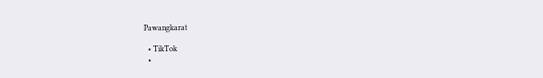Pawangkarat

  • TikTok
  •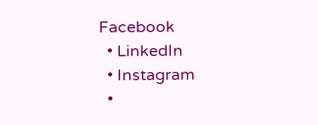Facebook
  • LinkedIn
  • Instagram
  •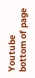Youtube
bottom of page